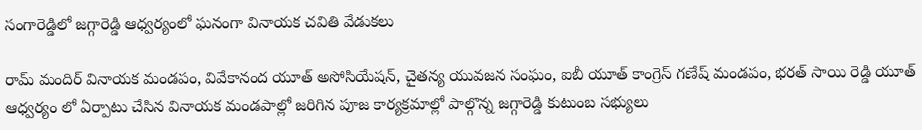సంగారెడ్డిలో జగ్గారెడ్డి ఆధ్వర్యంలో ఘనంగా వినాయక చవితి వేడుకలు

రామ్ మందిర్ వినాయక మండపం, వివేకానంద యూత్ అసోసియేషన్, చైతన్య యువజన సంఘం, ఐబీ యూత్ కాంగ్రెస్ గణేష్ మండపం, భరత్ సాయి రెడ్డి యూత్ ఆధ్వర్యం లో ఏర్పాటు చేసిన వినాయక మండపాల్లో జరిగిన పూజ కార్యక్రమాల్లో పాల్గొన్న జగ్గారెడ్డి కుటుంబ సభ్యులు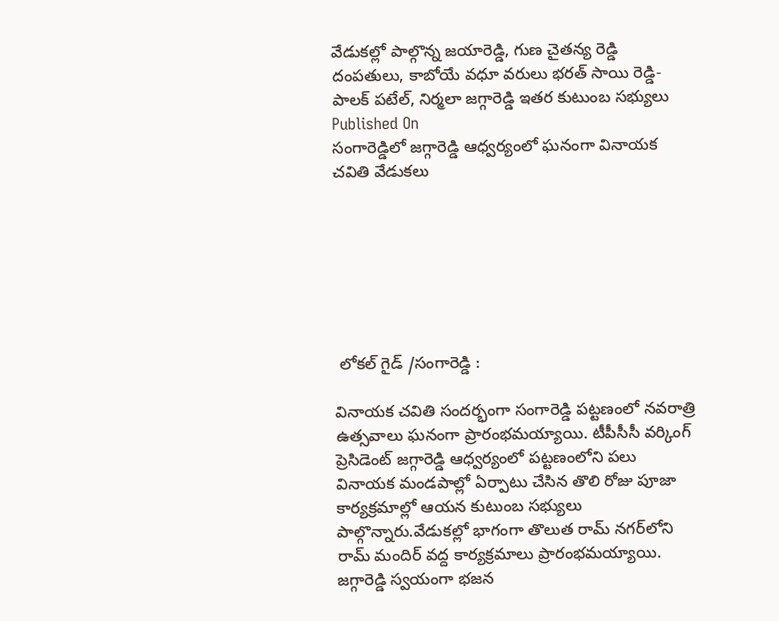వేడుకల్లో పాల్గొన్న జయారెడ్డి, గుణ చైతన్య రెడ్డి దంపతులు, కాబోయే వధూ వరులు భరత్ సాయి రెడ్డి-పాలక్ పటేల్, నిర్మలా జగ్గారెడ్డి ఇతర కుటుంబ సభ్యులు
Published On
సంగారెడ్డిలో జగ్గారెడ్డి ఆధ్వర్యంలో ఘనంగా వినాయక చవితి వేడుకలు







 లోకల్ గైడ్ /సంగారెడ్డి :

వినాయక చవితి సందర్భంగా సంగారెడ్డి పట్టణంలో నవరాత్రి ఉత్సవాలు ఘనంగా ప్రారంభమయ్యాయి. టీపీసీసీ వర్కింగ్ ప్రెసిడెంట్ జగ్గారెడ్డి ఆధ్వర్యంలో పట్టణంలోని పలు వినాయక మండపాల్లో ఏర్పాటు చేసిన తొలి రోజు పూజా కార్యక్రమాల్లో ఆయన కుటుంబ సభ్యులు పాల్గొన్నారు.వేడుకల్లో భాగంగా తొలుత రామ్ నగర్‌లోని రామ్ మందిర్ వద్ద కార్యక్రమాలు ప్రారంభమయ్యాయి. జగ్గారెడ్డి స్వయంగా భజన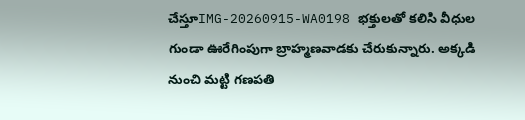చేస్తూIMG-20260915-WA0198 భక్తులతో కలిసి వీధుల గుండా ఊరేగింపుగా బ్రాహ్మణవాడకు చేరుకున్నారు. అక్కడి నుంచి మట్టి గణపతి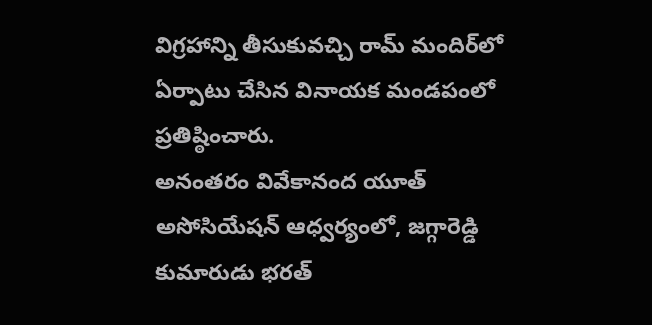విగ్రహాన్ని తీసుకువచ్చి రామ్ మందిర్‌లో ఏర్పాటు చేసిన వినాయక మండపంలో ప్రతిష్ఠించారు.
అనంతరం వివేకానంద యూత్ అసోసియేషన్ ఆధ్వర్యంలో, జగ్గారెడ్డి కుమారుడు భరత్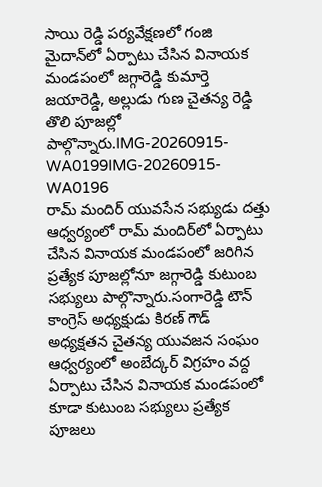సాయి రెడ్డి పర్యవేక్షణలో గంజి మైదాన్‌లో ఏర్పాటు చేసిన వినాయక మండపంలో జగ్గారెడ్డి కుమార్తె జయారెడ్డి, అల్లుడు గుణ చైతన్య రెడ్డి తొలి పూజల్లో పాల్గొన్నారు.IMG-20260915-WA0199IMG-20260915-WA0196
రామ్ మందిర్ యువసేన సభ్యుడు దత్తు ఆధ్వర్యంలో రామ్ మందిర్‌లో ఏర్పాటు చేసిన వినాయక మండపంలో జరిగిన ప్రత్యేక పూజల్లోనూ జగ్గారెడ్డి కుటుంబ సభ్యులు పాల్గొన్నారు.సంగారెడ్డి టౌన్ కాంగ్రెస్ అధ్యక్షుడు కిరణ్ గౌడ్ అధ్యక్షతన చైతన్య యువజన సంఘం ఆధ్వర్యంలో అంబేద్కర్ విగ్రహం వద్ద ఏర్పాటు చేసిన వినాయక మండపంలో కూడా కుటుంబ సభ్యులు ప్రత్యేక పూజలు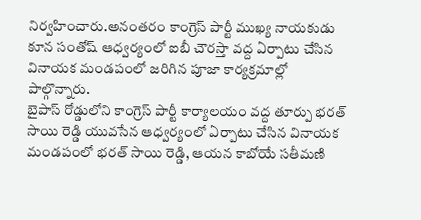నిర్వహించారు.అనంతరం కాంగ్రెస్ పార్టీ ముఖ్య నాయకుడు కూన సంతోష్ ఆధ్వర్యంలో ఐబీ చౌరస్తా వద్ద ఏర్పాటు చేసిన వినాయక మండపంలో జరిగిన పూజా కార్యక్రమాల్లో పాల్గొన్నారు.
బైపాస్ రోడ్డులోని కాంగ్రెస్ పార్టీ కార్యాలయం వద్ద తూర్పు భరత్ సాయి రెడ్డి యువసేన ఆధ్వర్యంలో ఏర్పాటు చేసిన వినాయక మండపంలో భరత్ సాయి రెడ్డి, ఆయన కాబోయే సతీమణి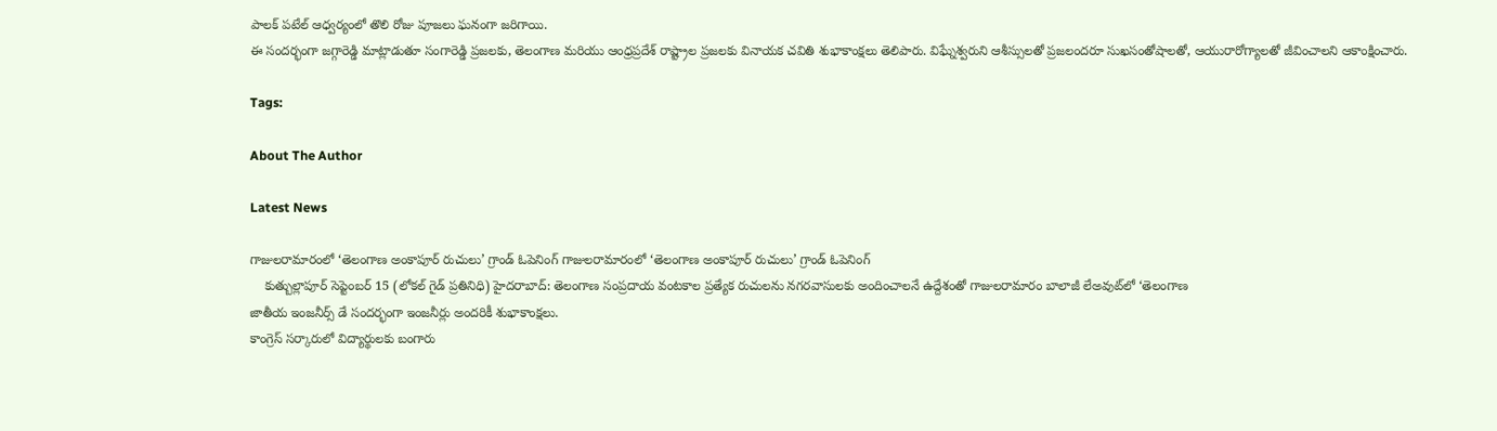పాలక్ పటేల్ ఆధ్వర్యంలో తొలి రోజు పూజలు ఘనంగా జరిగాయి.
ఈ సందర్భంగా జగ్గారెడ్డి మాట్లాడుతూ సంగారెడ్డి ప్రజలకు, తెలంగాణ మరియు ఆంధ్రప్రదేశ్ రాష్ట్రాల ప్రజలకు వినాయక చవితి శుభాకాంక్షలు తెలిపారు. విఘ్నేశ్వరుని ఆశీస్సులతో ప్రజలందరూ సుఖసంతోషాలతో, ఆయురారోగ్యాలతో జీవించాలని ఆకాంక్షించారు.

Tags:

About The Author

Latest News

గాజులరామారంలో ‘తెలంగాణ అంకాపూర్ రుచులు’ గ్రాండ్ ఓపెనింగ్ గాజులరామారంలో ‘తెలంగాణ అంకాపూర్ రుచులు’ గ్రాండ్ ఓపెనింగ్
    కుత్బుల్లాపూర్ సెప్టెంబర్ 15 (లోకల్ గైడ్ ప్రతినిధి) హైదరాబాద్: తెలంగాణ సంప్రదాయ వంటకాల ప్రత్యేక రుచులను నగరవాసులకు అందించాలనే ఉద్దేశంతో గాజులరామారం బాలాజీ లేఅవుట్‌లో ‘తెలంగాణ
జాతీయ ఇంజనీర్స్ డే సందర్భంగా ఇంజనీర్లు అందరికీ శుభాకాంక్షలు.
కాంగ్రెస్ సర్కారులో విద్యార్థులకు బంగారు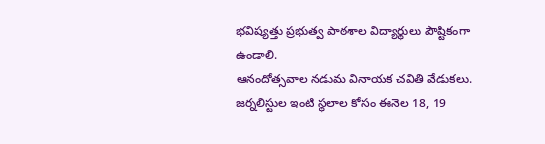భవిష్యత్తు ప్రభుత్వ పాఠశాల విద్యార్థులు పౌష్టికంగా ఉండాలి.
ఆనందోత్సవాల నడుమ వినాయక చవితి వేడుకలు.
జర్నలిస్టుల ఇంటి స్థలాల కోసం ఈనెల 18, 19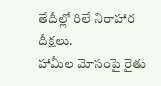తేదీల్లో రిలే నిరాహార దీక్షలు.
హామీల మోసంపై రైతు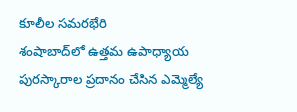కూలీల సమరభేరి
శంషాబాద్‌లో ఉత్తమ ఉపాధ్యాయ పురస్కారాల ప్రదానం చేసిన ఎమ్మెల్యే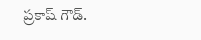ప్రకాష్ గౌడ్.